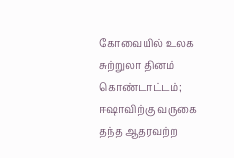கோவையில் உலக சுற்றுலா தினம் கொண்டாட்டம்; ஈஷாவிற்கு வருகை தந்த ஆதரவற்ற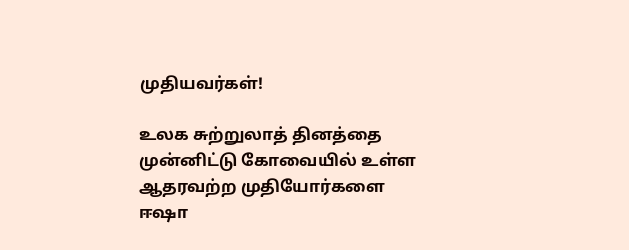முதியவர்கள்!

உலக சுற்றுலாத் தினத்தை முன்னிட்டு கோவையில் உள்ள ஆதரவற்ற முதியோர்களை ஈஷா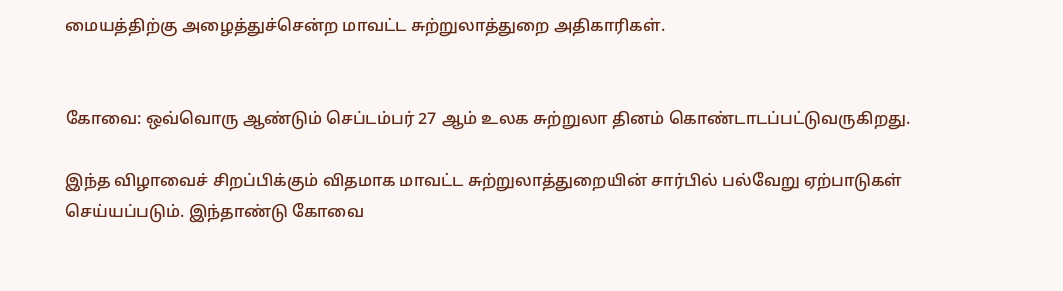மையத்திற்கு அழைத்துச்சென்ற மாவட்ட சுற்றுலாத்துறை அதிகாரிகள்.


கோவை: ஒவ்வொரு ஆண்டும் செப்டம்பர் 27 ஆம் உலக சுற்றுலா தினம் கொண்டாடப்பட்டுவருகிறது.

இந்த விழாவைச் சிறப்பிக்கும் விதமாக மாவட்ட சுற்றுலாத்துறையின் சார்பில் பல்வேறு ஏற்பாடுகள் செய்யப்படும். இந்தாண்டு கோவை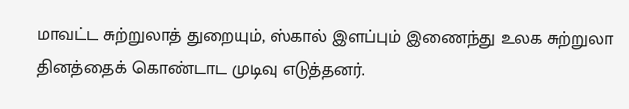மாவட்ட சுற்றுலாத் துறையும்‌, ஸ்கால்‌ இளப்பும்‌ இணைந்து உலக சுற்றுலா தினத்தைக் கொண்டாட முடிவு எடுத்தனர்.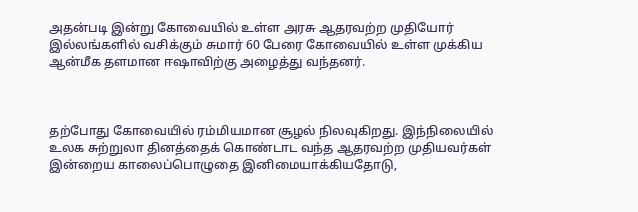அதன்படி இன்று கோவையில் உள்ள அரசு ஆதரவற்ற முதியோர் இல்லங்களில் வசிக்கும் சுமார் 60 பேரை கோவையில் உள்ள முக்கிய ஆன்மீக தளமான ஈஷாவிற்கு அழைத்து வந்தனர்.



தற்போது கோவையில் ரம்மியமான சூழல் நிலவுகிறது. இந்நிலையில் உலக சுற்றுலா தினத்தைக் கொண்டாட வந்த ஆதரவற்ற முதியவர்கள் இன்றைய காலைப்பொழுதை இனிமையாக்கியதோடு,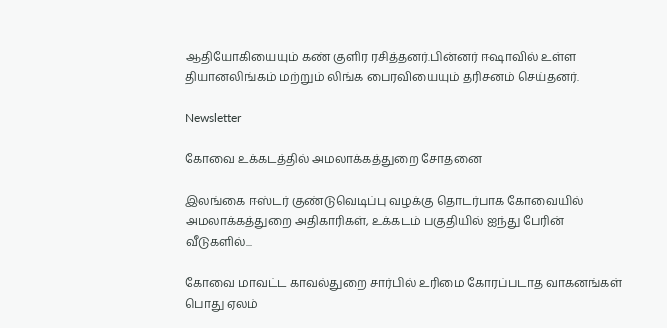ஆதியோகியையும் கண் குளிர ரசித்தனர்.பின்னர் ஈஷாவில் உள்ள தியானலிங்கம் மற்றும் லிங்க பைரவியையும் தரிசனம் செய்தனர்.

Newsletter

கோவை உக்கடத்தில் அமலாக்கத்துறை சோதனை

இலங்கை ஈஸ்டர் குண்டுவெடிப்பு வழக்கு தொடர்பாக கோவையில் அமலாக்கத்துறை அதிகாரிகள், உக்கடம் பகுதியில் ஐந்து பேரின் வீடுகளில்...

கோவை மாவட்ட காவல்துறை சார்பில் உரிமை கோரப்படாத வாகனங்கள் பொது ஏலம்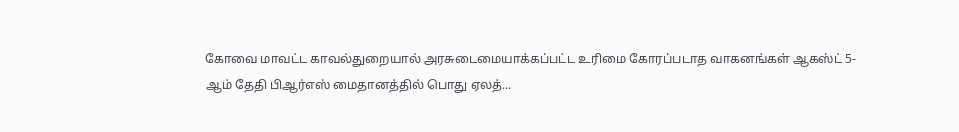கோவை மாவட்ட காவல்துறையால் அரசுடைமையாக்கப்பட்ட உரிமை கோரப்படாத வாகனங்கள் ஆகஸ்ட் 5-ஆம் தேதி பிஆர்எஸ் மைதானத்தில் பொது ஏலத்...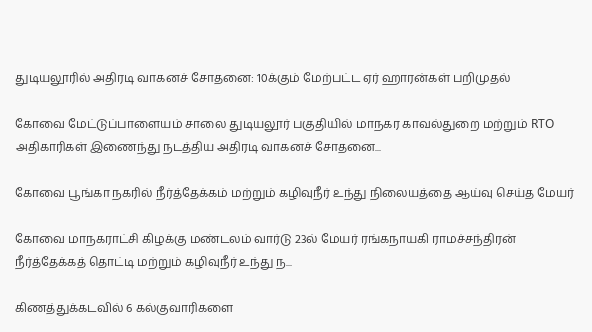துடியலூரில் அதிரடி வாகனச் சோதனை: 10க்கும் மேற்பட்ட ஏர் ஹாரன்கள் பறிமுதல்

கோவை மேட்டுப்பாளையம் சாலை துடியலூர் பகுதியில் மாநகர காவல்துறை மற்றும் RTO அதிகாரிகள் இணைந்து நடத்திய அதிரடி வாகனச் சோதனை...

கோவை பூங்கா நகரில் நீர்த்தேக்கம் மற்றும் கழிவுநீர் உந்து நிலையத்தை ஆய்வு செய்த மேயர்

கோவை மாநகராட்சி கிழக்கு மண்டலம் வார்டு 23ல் மேயர் ரங்கநாயகி ராமச்சந்திரன் நீர்த்தேக்கத் தொட்டி மற்றும் கழிவுநீர் உந்து ந...

கிணத்துக்கடவில் 6 கல்குவாரிகளை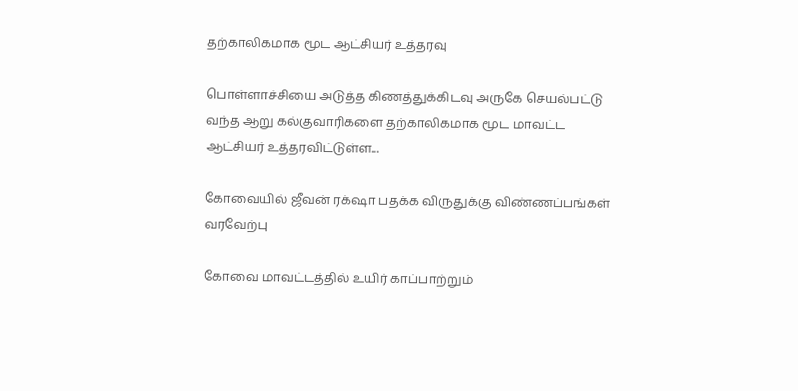தற்காலிகமாக மூட ஆட்சியர் உத்தரவு

பொள்ளாச்சியை அடுத்த கிணத்துக்கிடவு அருகே செயல்பட்டு வந்த ஆறு கல்குவாரிகளை தற்காலிகமாக மூட மாவட்ட ஆட்சியர் உத்தரவிட்டுள்ள...

கோவையில் ஜீவன் ரக்‌ஷா பதக்க விருதுக்கு விண்ணப்பங்கள் வரவேற்பு

கோவை மாவட்டத்தில் உயிர் காப்பாற்றும்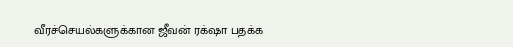வீரச்செயல்களுக்கான ஜீவன் ரக்‌ஷா பதக்க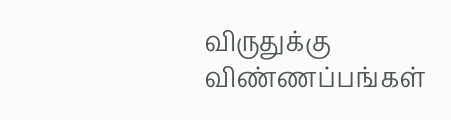விருதுக்கு விண்ணப்பங்கள்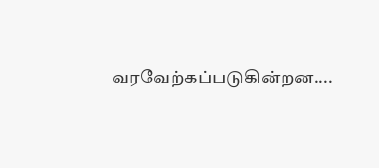வரவேற்கப்படுகின்றன....